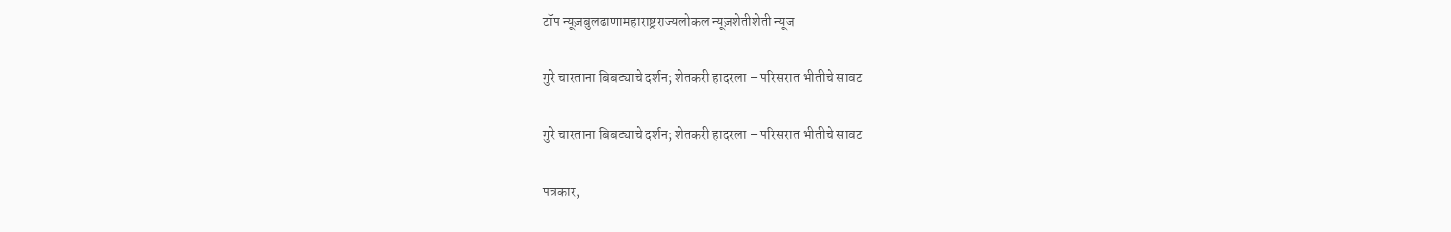टॉप न्यूज़बुलढाणामहाराष्ट्रराज्यलोकल न्यूज़शेतीशेती न्यूज

गुरे चारताना बिबट्याचे दर्शन; शेतकरी हादरला – परिसरात भीतीचे सावट

गुरे चारताना बिबट्याचे दर्शन; शेतकरी हादरला – परिसरात भीतीचे सावट

पत्रकार,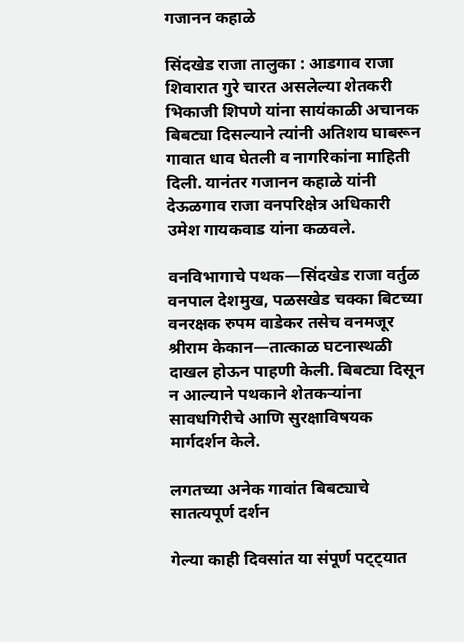गजानन कहाळे

सिंदखेड राजा तालुका : आडगाव राजा शिवारात गुरे चारत असलेल्या शेतकरी भिकाजी शिपणे यांना सायंकाळी अचानक बिबट्या दिसल्याने त्यांनी अतिशय घाबरून गावात धाव घेतली व नागरिकांना माहिती दिली. यानंतर गजानन कहाळे यांनी देऊळगाव राजा वनपरिक्षेत्र अधिकारी उमेश गायकवाड यांना कळवले.

वनविभागाचे पथक—सिंदखेड राजा वर्तुळ वनपाल देशमुख, पळसखेड चक्का बिटच्या वनरक्षक रुपम वाडेकर तसेच वनमजूर श्रीराम केकान—तात्काळ घटनास्थळी दाखल होऊन पाहणी केली. बिबट्या दिसून न आल्याने पथकाने शेतकऱ्यांना सावधगिरीचे आणि सुरक्षाविषयक मार्गदर्शन केले.

लगतच्या अनेक गावांत बिबट्याचे सातत्यपूर्ण दर्शन

गेल्या काही दिवसांत या संपूर्ण पट्ट्यात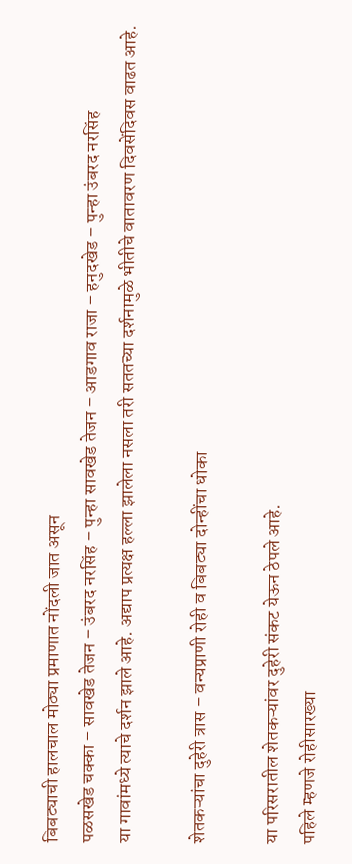बिबट्याची हालचाल मोठ्या प्रमाणात नोंदली जात असून
पळसखेड चक्का – सावखेड तेजन – उंबरद नरसिंह – पुन्हा सावखेड तेजन – आडगाव राजा – हनुदखेड – पुन्हा उंबरद नरसिंह
या गावांमध्ये त्याचे दर्शन झाले आहे. अद्याप प्रत्यक्ष हल्ला झालेला नसला तरी सततच्या दर्शनामुळे भीतीचे वातावरण दिवसेंदिवस वाढत आहे.

शेतकऱ्यांचा दुहेरी त्रास – वन्यप्राणी रोही व बिबट्या दोन्हींचा धोका

या परिसरातील शेतकऱ्यांवर दुहेरी संकट येऊन ठेपले आहे.
पहिले म्हणजे रोहीसारख्या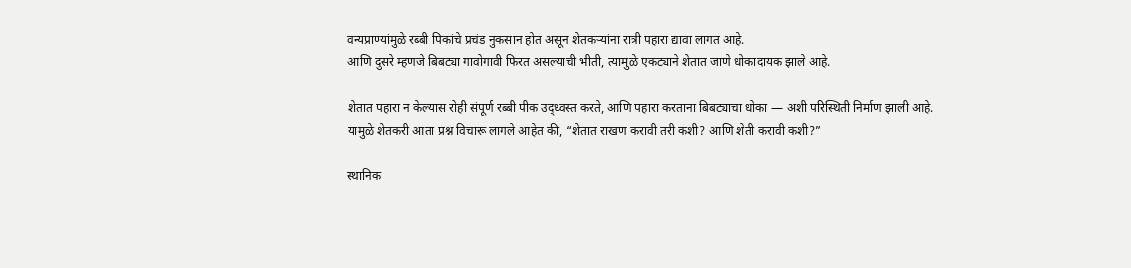वन्यप्राण्यांमुळे रब्बी पिकांचे प्रचंड नुकसान होत असून शेतकऱ्यांना रात्री पहारा द्यावा लागत आहे.
आणि दुसरे म्हणजे बिबट्या गावोगावी फिरत असल्याची भीती, त्यामुळे एकट्याने शेतात जाणे धोकादायक झाले आहे.

शेतात पहारा न केल्यास रोही संपूर्ण रब्बी पीक उद्ध्वस्त करते, आणि पहारा करताना बिबट्याचा धोका — अशी परिस्थिती निर्माण झाली आहे.
यामुळे शेतकरी आता प्रश्न विचारू लागले आहेत की, “शेतात राखण करावी तरी कशी? आणि शेती करावी कशी?”

स्थानिक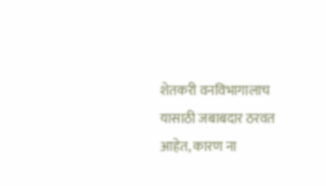शेतकरी वनविभागालाच यासाठी जबाबदार ठरवत आहेत, कारण ना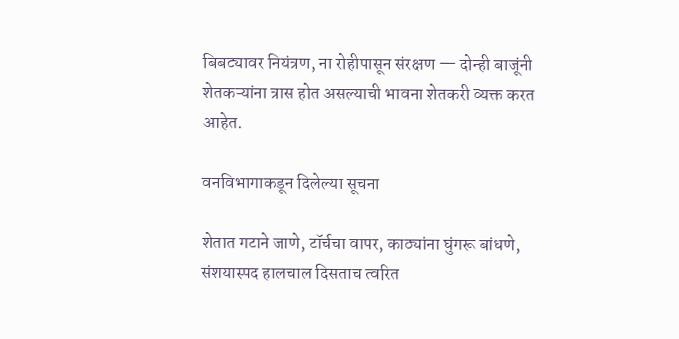बिबट्यावर नियंत्रण, ना रोहीपासून संरक्षण — दोन्ही बाजूंनी शेतकऱ्यांना त्रास होत असल्याची भावना शेतकरी व्यक्त करत आहेत.

वनविभागाकडून दिलेल्या सूचना

शेतात गटाने जाणे, टॉर्चचा वापर, काठ्यांना घुंगरू बांधणे, संशयास्पद हालचाल दिसताच त्वरित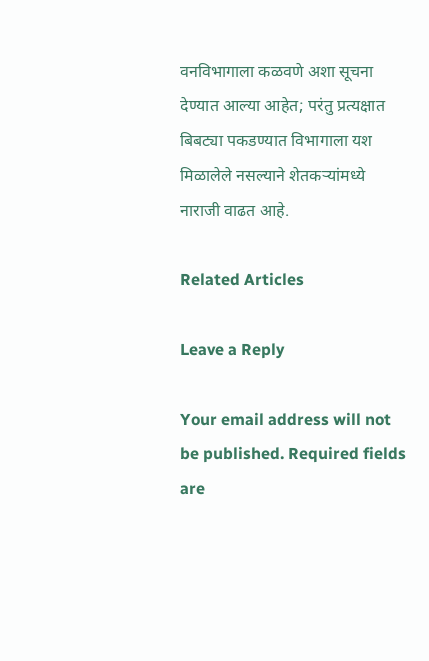वनविभागाला कळवणे अशा सूचना देण्यात आल्या आहेत; परंतु प्रत्यक्षात बिबट्या पकडण्यात विभागाला यश मिळालेले नसल्याने शेतकऱ्यांमध्ये नाराजी वाढत आहे.

Related Articles

Leave a Reply

Your email address will not be published. Required fields are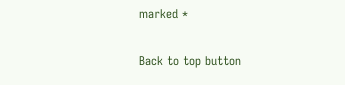marked *

Back to top button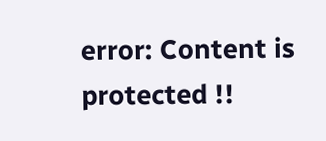error: Content is protected !!